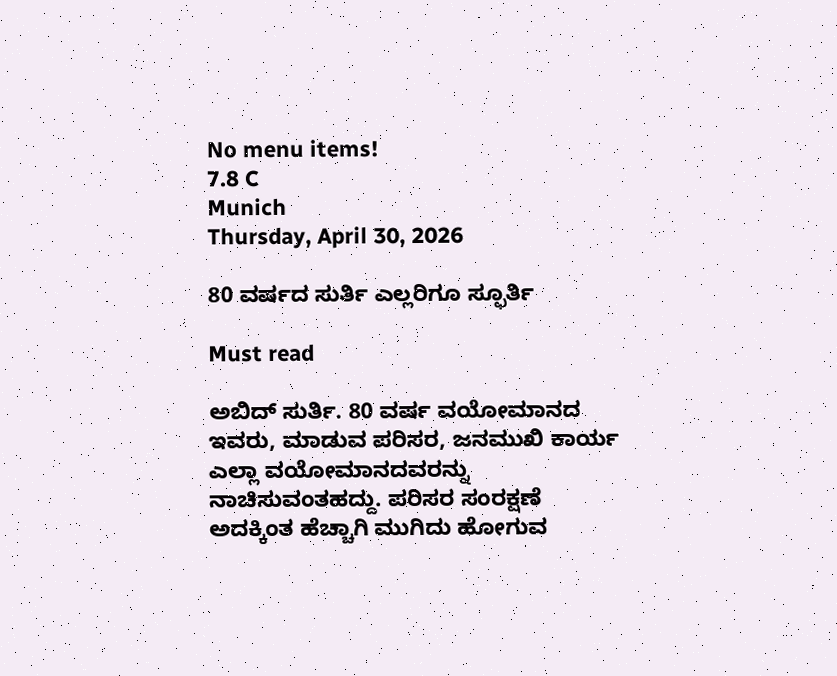No menu items!
7.8 C
Munich
Thursday, April 30, 2026

80 ವರ್ಷದ ಸುರ್ತಿ ಎಲ್ಲರಿಗೂ ಸ್ಫೂರ್ತಿ

Must read

ಅಬಿದ್ ಸುರ್ತಿ. 80 ವರ್ಷ ವಯೋಮಾನದ ಇವರು, ಮಾಡುವ ಪರಿಸರ, ಜನಮುಖಿ ಕಾರ್ಯ ಎಲ್ಲಾ ವಯೋಮಾನದವರನ್ನು ನಾಚಿಸುವಂತಹದ್ದು. ಪರಿಸರ ಸಂರಕ್ಷಣೆ ಅದಕ್ಕಿಂತ ಹೆಚ್ಚಾಗಿ ಮುಗಿದು ಹೋಗುವ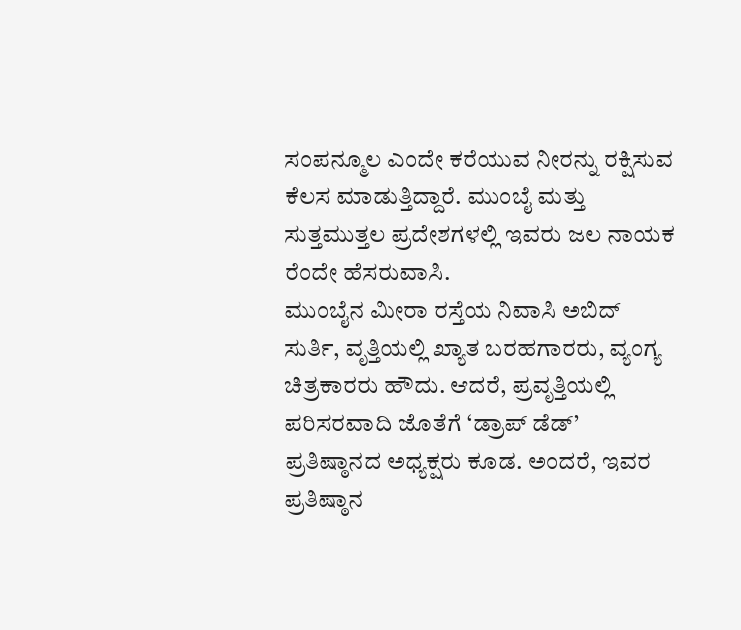ಸಂಪನ್ಮೂಲ ಎಂದೇ ಕರೆಯುವ ನೀರನ್ನು ರಕ್ಷಿಸುವ ಕೆಲಸ ಮಾಡುತ್ತಿದ್ದಾರೆ. ಮುಂಬೈ ಮತ್ತು ಸುತ್ತಮುತ್ತಲ ಪ್ರದೇಶಗಳಲ್ಲಿ ಇವರು ಜಲ ನಾಯಕ ರೆಂದೇ ಹೆಸರುವಾಸಿ.
ಮುಂಬೈನ ಮೀರಾ ರಸ್ತೆಯ ನಿವಾಸಿ ಅಬಿದ್ ಸುರ್ತಿ, ವೃತ್ತಿಯಲ್ಲಿ ಖ್ಯಾತ ಬರಹಗಾರರು, ವ್ಯಂಗ್ಯ ಚಿತ್ರಕಾರರು ಹೌದು. ಆದರೆ, ಪ್ರವೃತ್ತಿಯಲ್ಲಿ ಪರಿಸರವಾದಿ ಜೊತೆಗೆ ‘ಡ್ರಾಪ್ ಡೆಡ್’ ಪ್ರತಿಷ್ಠಾನದ ಅಧ್ಯಕ್ಷರು ಕೂಡ. ಅಂದರೆ, ಇವರ ಪ್ರತಿಷ್ಠಾನ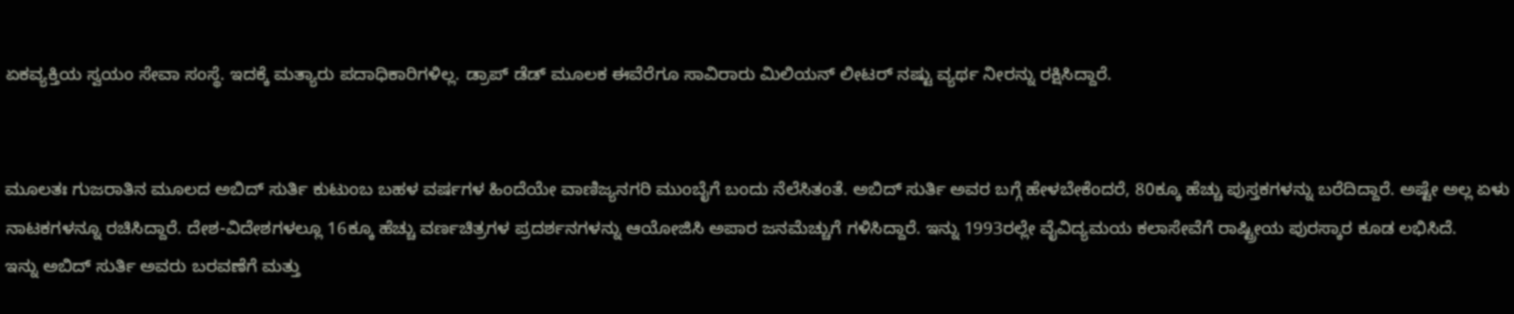ಏಕವ್ಯಕ್ತಿಯ ಸ್ವಯಂ ಸೇವಾ ಸಂಸ್ಥೆ. ಇದಕ್ಕೆ ಮತ್ಯಾರು ಪದಾಧಿಕಾರಿಗಳಿಲ್ಲ. ಡ್ರಾಪ್ ಡೆಡ್ ಮೂಲಕ ಈವೆರೆಗೂ ಸಾವಿರಾರು ಮಿಲಿಯನ್ ಲೀಟರ್ ನಷ್ಟು ವ್ಯರ್ಥ ನೀರನ್ನು ರಕ್ಷಿಸಿದ್ದಾರೆ.


ಮೂಲತಃ ಗುಜರಾತಿನ ಮೂಲದ ಅಬಿದ್ ಸುರ್ತಿ ಕುಟುಂಬ ಬಹಳ ವರ್ಷಗಳ ಹಿಂದೆಯೇ ವಾಣಿಜ್ಯನಗರಿ ಮುಂಬೈಗೆ ಬಂದು ನೆಲೆಸಿತಂತೆ. ಅಬಿದ್ ಸುರ್ತಿ ಅವರ ಬಗ್ಗೆ ಹೇಳಬೇಕೆಂದರೆ, 80ಕ್ಕೂ ಹೆಚ್ಚು ಪುಸ್ತಕಗಳನ್ನು ಬರೆದಿದ್ದಾರೆ. ಅಷ್ಟೇ ಅಲ್ಲ ಏಳು ನಾಟಕಗಳನ್ನೂ ರಚಿಸಿದ್ದಾರೆ. ದೇಶ-ವಿದೇಶಗಳಲ್ಲೂ 16ಕ್ಕೂ ಹೆಚ್ಚು ವರ್ಣಚಿತ್ರಗಳ ಪ್ರದರ್ಶನಗಳನ್ನು ಆಯೋಜಿಸಿ ಅಪಾರ ಜನಮೆಚ್ಚುಗೆ ಗಳಿಸಿದ್ದಾರೆ. ಇನ್ನು 1993ರಲ್ಲೇ ವೈವಿದ್ಯಮಯ ಕಲಾಸೇವೆಗೆ ರಾಷ್ಟ್ರೀಯ ಪುರಸ್ಕಾರ ಕೂಡ ಲಭಿಸಿದೆ.
ಇನ್ನು ಅಬಿದ್ ಸುರ್ತಿ ಅವರು ಬರವಣೆಗೆ ಮತ್ತು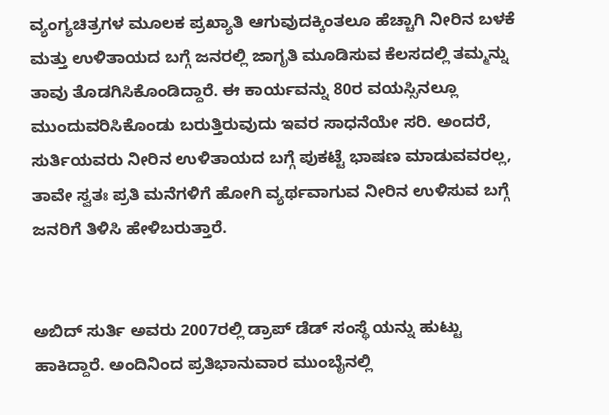ವ್ಯಂಗ್ಯಚಿತ್ರಗಳ ಮೂಲಕ ಪ್ರಖ್ಯಾತಿ ಆಗುವುದಕ್ಕಿಂತಲೂ ಹೆಚ್ಚಾಗಿ ನೀರಿನ ಬಳಕೆ ಮತ್ತು ಉಳಿತಾಯದ ಬಗ್ಗೆ ಜನರಲ್ಲಿ ಜಾಗೃತಿ ಮೂಡಿಸುವ ಕೆಲಸದಲ್ಲಿ ತಮ್ಮನ್ನು ತಾವು ತೊಡಗಿಸಿಕೊಂಡಿದ್ದಾರೆ. ಈ ಕಾರ್ಯವನ್ನು 80ರ ವಯಸ್ಸಿನಲ್ಲೂ ಮುಂದುವರಿಸಿಕೊಂಡು ಬರುತ್ತಿರುವುದು ಇವರ ಸಾಧನೆಯೇ ಸರಿ. ಅಂದರೆ, ಸುರ್ತಿಯವರು ನೀರಿನ ಉಳಿತಾಯದ ಬಗ್ಗೆ ಪುಕಟ್ಟೆ ಭಾಷಣ ಮಾಡುವವರಲ್ಲ, ತಾವೇ ಸ್ವತಃ ಪ್ರತಿ ಮನೆಗಳಿಗೆ ಹೋಗಿ ವ್ಯರ್ಥವಾಗುವ ನೀರಿನ ಉಳಿಸುವ ಬಗ್ಗೆ ಜನರಿಗೆ ತಿಳಿಸಿ ಹೇಳಿಬರುತ್ತಾರೆ.


ಅಬಿದ್ ಸುರ್ತಿ ಅವರು 2007ರಲ್ಲಿ ಡ್ರಾಪ್ ಡೆಡ್ ಸಂಸ್ಥೆ ಯನ್ನು ಹುಟ್ಟು ಹಾಕಿದ್ದಾರೆ. ಅಂದಿನಿಂದ ಪ್ರತಿಭಾನುವಾರ ಮುಂಬೈನಲ್ಲಿ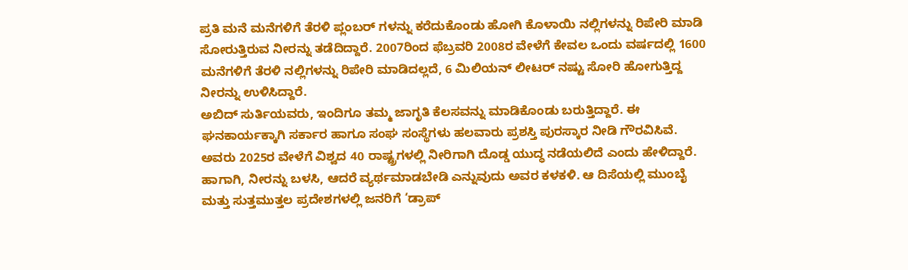ಪ್ರತಿ ಮನೆ ಮನೆಗಳಿಗೆ ತೆರಳಿ ಪ್ಲಂಬರ್ ಗಳನ್ನು ಕರೆದುಕೊಂಡು ಹೋಗಿ ಕೊಳಾಯಿ ನಲ್ಲಿಗಳನ್ನು ರಿಪೇರಿ ಮಾಡಿ ಸೋರುತ್ತಿರುವ ನೀರನ್ನು ತಡೆದಿದ್ದಾರೆ. 2007ರಿಂದ ಫೆಬ್ರವರಿ 2008ರ ವೇಳೆಗೆ ಕೇವಲ ಒಂದು ವರ್ಷದಲ್ಲಿ 1600 ಮನೆಗಳಿಗೆ ತೆರಳಿ ನಲ್ಲಿಗಳನ್ನು ರಿಪೇರಿ ಮಾಡಿದಲ್ಲದೆ, 6 ಮಿಲಿಯನ್ ಲೀಟರ್ ನಷ್ಟು ಸೋರಿ ಹೋಗುತ್ತಿದ್ದ ನೀರನ್ನು ಉಳಿಸಿದ್ದಾರೆ.
ಅಬಿದ್ ಸುರ್ತಿಯವರು, ಇಂದಿಗೂ ತಮ್ಮ ಜಾಗೃತಿ ಕೆಲಸವನ್ನು ಮಾಡಿಕೊಂಡು ಬರುತ್ತಿದ್ದಾರೆ. ಈ ಘನಕಾರ್ಯಕ್ಕಾಗಿ ಸರ್ಕಾರ ಹಾಗೂ ಸಂಘ ಸಂಸ್ಥೆಗಳು ಹಲವಾರು ಪ್ರಶಸ್ತಿ ಪುರಸ್ಕಾರ ನೀಡಿ ಗೌರವಿಸಿವೆ. ಅವರು 2025ರ ವೇಳೆಗೆ ವಿಶ್ವದ 40 ರಾಷ್ಟ್ರಗಳಲ್ಲಿ ನೀರಿಗಾಗಿ ದೊಡ್ಡ ಯುದ್ಧ ನಡೆಯಲಿದೆ ಎಂದು ಹೇಳಿದ್ದಾರೆ. ಹಾಗಾಗಿ, ನೀರನ್ನು ಬಳಸಿ, ಆದರೆ ವ್ಯರ್ಥಮಾಡಬೇಡಿ ಎನ್ನುವುದು ಅವರ ಕಳಕಳಿ. ಆ ದಿಸೆಯಲ್ಲಿ ಮುಂಬೈ ಮತ್ತು ಸುತ್ತಮುತ್ತಲ ಪ್ರದೇಶಗಳಲ್ಲಿ ಜನರಿಗೆ ‘ಡ್ರಾಪ್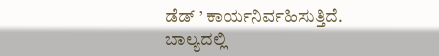ಡೆಡ್ ’ ಕಾರ್ಯನಿರ್ವಹಿಸುತ್ತಿದೆ.
ಬಾಲ್ಯದಲ್ಲಿ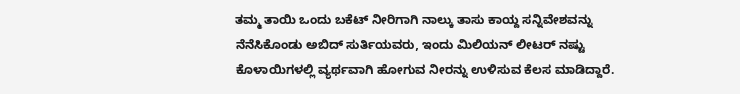ತಮ್ಮ ತಾಯಿ ಒಂದು ಬಕೆಟ್ ನೀರಿಗಾಗಿ ನಾಲ್ಕು ತಾಸು ಕಾಯ್ದ ಸನ್ನಿವೇಶವನ್ನು ನೆನೆಸಿಕೊಂಡು ಅಬಿದ್ ಸುರ್ತಿಯವರು, ಇಂದು ಮಿಲಿಯನ್ ಲೀಟರ್ ನಷ್ಟು ಕೊಳಾಯಿಗಳಲ್ಲಿ ವ್ಯರ್ಥವಾಗಿ ಹೋಗುವ ನೀರನ್ನು ಉಳಿಸುವ ಕೆಲಸ ಮಾಡಿದ್ದಾರೆ.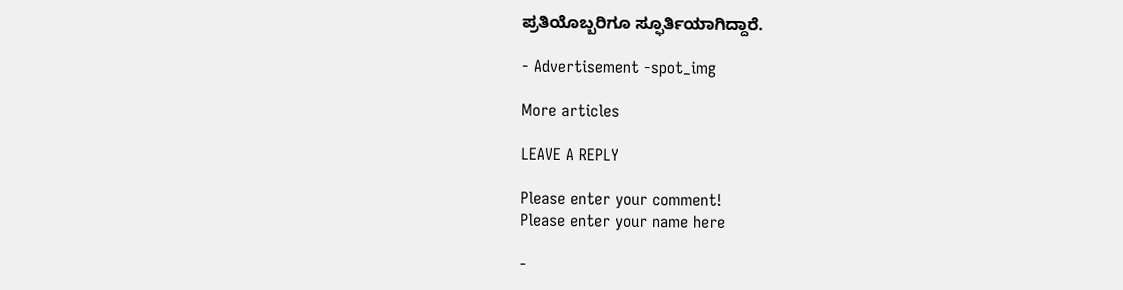ಪ್ರತಿಯೊಬ್ಬರಿಗೂ ಸ್ಫೂರ್ತಿಯಾಗಿದ್ದಾರೆ.

- Advertisement -spot_img

More articles

LEAVE A REPLY

Please enter your comment!
Please enter your name here

-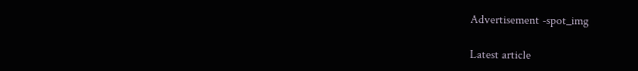Advertisement -spot_img

Latest article